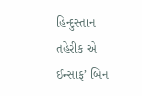હિન્દુસ્તાન તહેરીક એ ઈન્સાફ’ બિન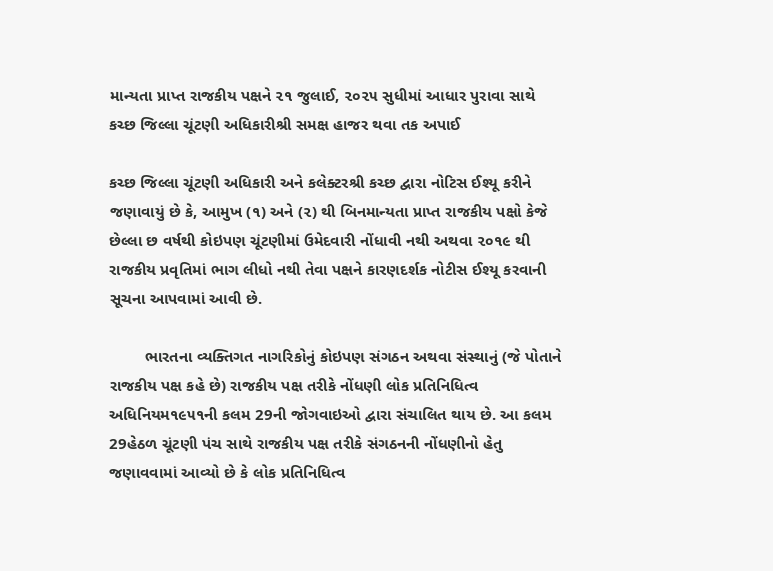માન્યતા પ્રાપ્ત રાજકીય પક્ષને ૨૧ જુલાઈ, ૨૦૨૫ સુધીમાં આધાર પુરાવા સાથે કચ્છ જિલ્લા ચૂંટણી અધિકારીશ્રી સમક્ષ હાજર થવા તક અપાઈ

કચ્છ જિલ્લા ચૂંટણી અધિકારી અને કલેક્ટરશ્રી કચ્છ દ્વારા નોટિસ ઈશ્યૂ કરીને જણાવાયું છે કે, આમુખ (૧) અને (૨) થી બિનમાન્યતા પ્રાપ્ત રાજકીય પક્ષો કેજે છેલ્લા છ વર્ષથી કોઇપણ ચૂંટણીમાં ઉમેદવારી નોંધાવી નથી અથવા ૨૦૧૯ થી રાજકીય પ્રવૃતિમાં ભાગ લીધો નથી તેવા પક્ષને કારણદર્શક નોટીસ ઈશ્યૂ કરવાની સૂચના આપવામાં આવી છે.

        ભારતના વ્યક્તિગત નાગરિકોનું કોઇપણ સંગઠન અથવા સંસ્થાનું (જે પોતાને રાજકીય પક્ષ કહે છે) રાજકીય પક્ષ તરીકે નોંધણી લોક પ્રતિનિધિત્વ અધિનિયમ૧૯૫૧ની કલમ 29ની જોગવાઇઓ દ્વારા સંચાલિત થાય છે. આ કલમ 29હેઠળ ચૂંટણી પંચ સાથે રાજકીય પક્ષ તરીકે સંગઠનની નોંધણીનો હેતુ જણાવવામાં આવ્યો છે કે લોક પ્રતિનિધિત્વ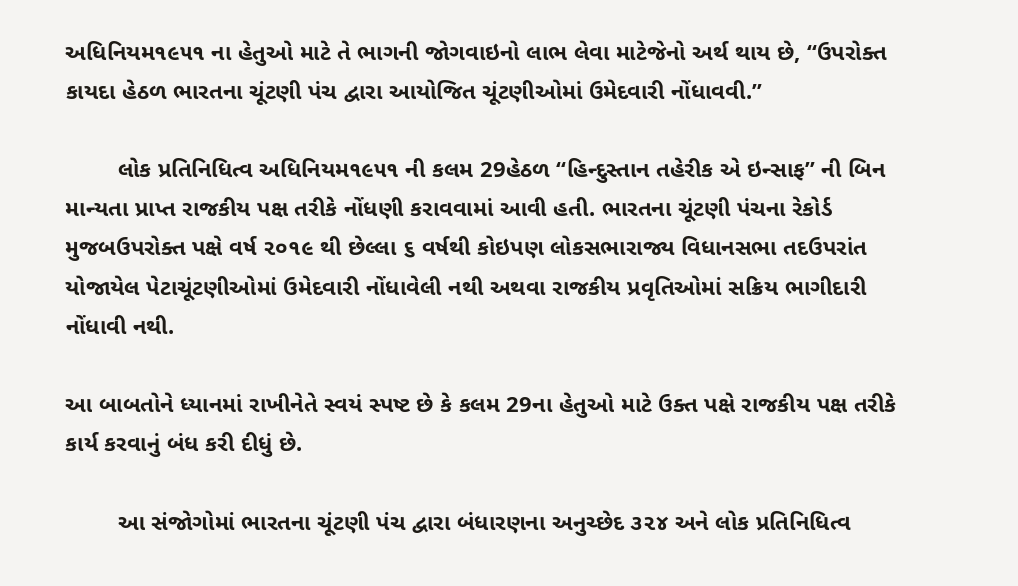અધિનિયમ૧૯૫૧ ના હેતુઓ માટે તે ભાગની જોગવાઇનો લાભ લેવા માટેજેનો અર્થ થાય છે, “ઉપરોક્ત કાયદા હેઠળ ભારતના ચૂંટણી પંચ દ્વારા આયોજિત ચૂંટણીઓમાં ઉમેદવારી નોંધાવવી.”

        લોક પ્રતિનિધિત્વ અધિનિયમ૧૯૫૧ ની કલમ 29હેઠળ “હિન્દુસ્તાન તહેરીક એ ઇન્સાફ” ની બિન માન્યતા પ્રાપ્ત રાજકીય પક્ષ તરીકે નોંધણી કરાવવામાં આવી હતી. ભારતના ચૂંટણી પંચના રેકોર્ડ મુજબઉપરોક્ત પક્ષે વર્ષ ૨૦૧૯ થી છેલ્લા ૬ વર્ષથી કોઇપણ લોકસભારાજ્ય વિધાનસભા તદઉપરાંત યોજાયેલ પેટાચૂંટણીઓમાં ઉમેદવારી નોંધાવેલી નથી અથવા રાજકીય પ્રવૃતિઓમાં સક્રિય ભાગીદારી નોંધાવી નથી.

આ બાબતોને ધ્યાનમાં રાખીનેતે સ્વયં સ્પષ્ટ છે કે કલમ 29ના હેતુઓ માટે ઉક્ત પક્ષે રાજકીય પક્ષ તરીકે કાર્ય કરવાનું બંધ કરી દીધું છે.

        આ સંજોગોમાં ભારતના ચૂંટણી પંચ દ્વારા બંધારણના અનુચ્છેદ ૩૨૪ અને લોક પ્રતિનિધિત્વ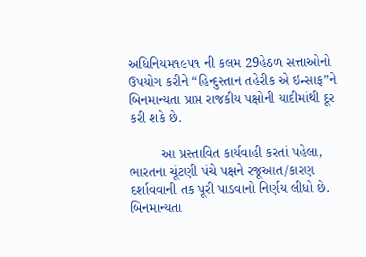અધિનિયમ૧૯૫૧ ની કલમ 29હેઠળ સત્તાઓનો ઉપયોગ કરીને “હિન્દુસ્તાન તહેરીક એ ઇન્સાફ”ને બિનમાન્યતા પ્રાપ્ત રાજકીય પક્ષોની યાદીમાંથી દૂર કરી શકે છે.

        આ પ્રસ્તાવિત કાર્યવાહી કરતાં પહેલા,  ભારતના ચૂંટણી પંચે પક્ષને રજૂઆત/કારણ દર્શાવવાની તક પૂરી પાડવાનો નિર્ણય લીધો છે. બિનમાન્યતા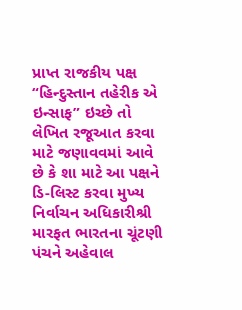પ્રાપ્ત રાજકીય પક્ષ “હિન્દુસ્તાન તહેરીક એ ઇન્સાફ” ઇચ્છે તો લેખિત રજૂઆત કરવા માટે જણાવવમાં આવે છે કે શા માટે આ પક્ષને ડિ-લિસ્ટ કરવા મુખ્ય નિર્વાચન અધિકારીશ્રી મારફત ભારતના ચૂંટણી પંચને અહેવાલ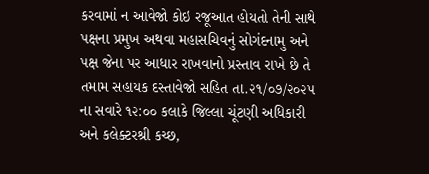કરવામાં ન આવેજો કોઇ રજૂઆત હોયતો તેની સાથે પક્ષના પ્રમુખ અથવા મહાસચિવનું સોગંદનામુ અને પક્ષ જેના પર આધાર રાખવાનો પ્રસ્તાવ રાખે છે તે તમામ સહાયક દસ્તાવેજો સહિત તા.૨૧/૦૭/૨૦૨૫ ના સવારે ૧૨:૦૦ કલાકે જિલ્લા ચૂંટણી અધિકારી અને કલેક્ટરશ્રી કચ્છ,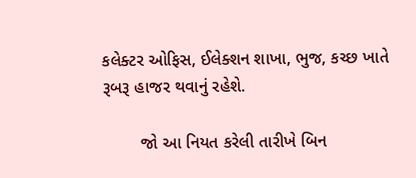કલેક્ટર ઓફિસ, ઈલેક્શન શાખા, ભુજ, કચ્છ ખાતે રૂબરૂ હાજર થવાનું રહેશે.

        જો આ નિયત કરેલી તારીખે બિન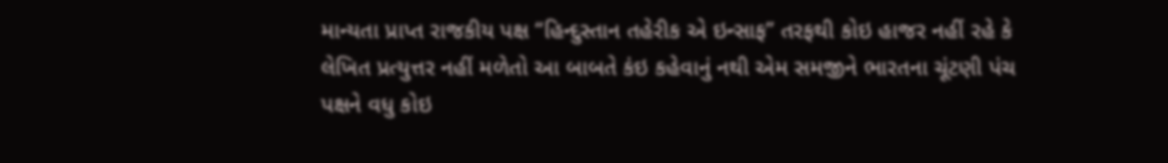માન્યતા પ્રાપ્ત રાજકીય પક્ષ “હિન્દુસ્તાન તહેરીક એ ઇન્સાફ” તરફથી કોઇ હાજર નહીં રહે કે લેખિત પ્રત્યુત્તર નહીં મળેતો આ બાબતે કંઇ કહેવાનું નથી એમ સમજીને ભારતના ચૂંટણી પંચ પક્ષને વધુ કોઇ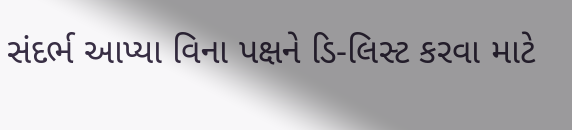સંદર્ભ આપ્યા વિના પક્ષને ડિ-લિસ્ટ કરવા માટે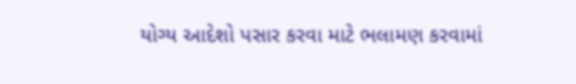યોગ્ય આદેશો પસાર કરવા માટે ભલામણ કરવામાં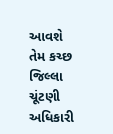આવશે તેમ કચ્છ જિલ્લા ચૂંટણી અધિકારી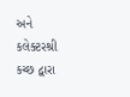અને કલેક્ટરશ્રી કચ્છ દ્વારા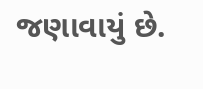જણાવાયું છે.